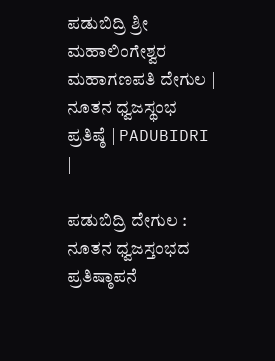ಪಡುಬಿದ್ರಿ ಶ್ರೀ ಮಹಾಲಿಂಗೇಶ್ವರ ಮಹಾಗಣಪತಿ ದೇಗುಲ | ನೂತನ‌ ಧ್ವಜಸ್ಥಂಭ ಪ್ರತಿಷ್ಠೆ | PADUBIDRI |

ಪಡುಬಿದ್ರಿ ದೇಗುಲ : ನೂತನ ಧ್ವಜಸ್ತಂಭದ ಪ್ರತಿಷ್ಠಾಪನೆ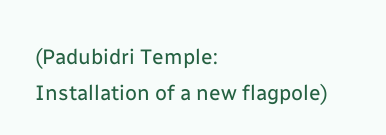(Padubidri Temple: Installation of a new flagpole)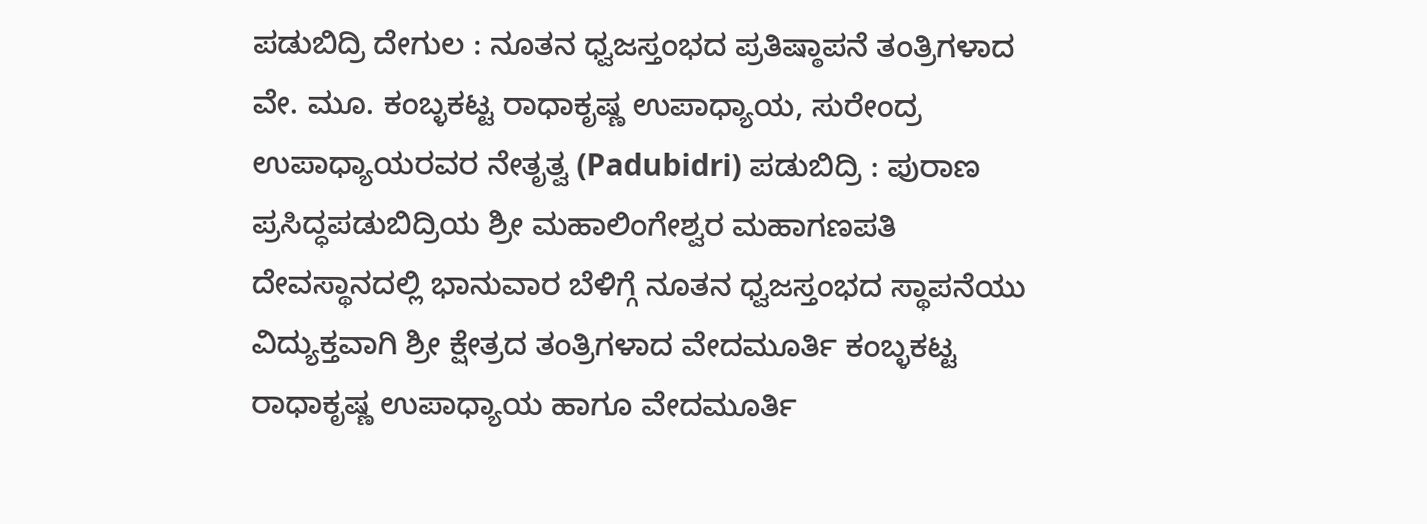ಪಡುಬಿದ್ರಿ ದೇಗುಲ : ನೂತನ ಧ್ವಜಸ್ತಂಭದ ಪ್ರತಿಷ್ಠಾಪನೆ ತಂತ್ರಿಗಳಾದ ವೇ. ಮೂ. ಕಂಬ್ಳಕಟ್ಟ ರಾಧಾಕೃಷ್ಣ ಉಪಾಧ್ಯಾಯ, ಸುರೇಂದ್ರ ಉಪಾಧ್ಯಾಯರವರ ನೇತೃತ್ವ (Padubidri) ಪಡುಬಿದ್ರಿ : ಪುರಾಣ ಪ್ರಸಿದ್ಧಪಡುಬಿದ್ರಿಯ ಶ್ರೀ ಮಹಾಲಿಂಗೇಶ್ವರ ಮಹಾಗಣಪತಿ ದೇವಸ್ಥಾನದಲ್ಲಿ ಭಾನುವಾರ ಬೆಳಿಗ್ಗೆ ನೂತನ ಧ್ವಜಸ್ತಂಭದ ಸ್ಥಾಪನೆಯು ವಿದ್ಯುಕ್ತವಾಗಿ ಶ್ರೀ ಕ್ಷೇತ್ರದ ತಂತ್ರಿಗಳಾದ ವೇದಮೂರ್ತಿ ಕಂಬ್ಳಕಟ್ಟ ರಾಧಾಕೃಷ್ಣ ಉಪಾಧ್ಯಾಯ ಹಾಗೂ ವೇದಮೂರ್ತಿ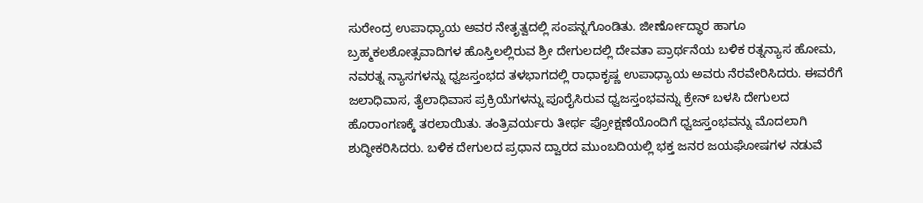ಸುರೇಂದ್ರ ಉಪಾಧ್ಯಾಯ ಅವರ ನೇತೃತ್ವದಲ್ಲಿ ಸಂಪನ್ನಗೊಂಡಿತು. ಜೀರ್ಣೕೊದ್ಧಾರ ಹಾಗೂ ಬ್ರಹ್ಮಕಲಶೋತ್ಸವಾದಿಗಳ ಹೊಸ್ತಿಲಲ್ಲಿರುವ ಶ್ರೀ ದೇಗುಲದಲ್ಲಿ ದೇವತಾ ಪ್ರಾರ್ಥನೆಯ ಬಳಿಕ ರತ್ನನ್ಯಾಸ ಹೋಮ, ನವರತ್ನ ನ್ಯಾಸಗಳನ್ನು ಧ್ವಜಸ್ತಂಭದ ತಳಭಾಗದಲ್ಲಿ ರಾಧಾಕೃಷ್ಣ ಉಪಾಧ್ಯಾಯ ಅವರು ನೆರವೇರಿಸಿದರು. ಈವರೆಗೆ ಜಲಾಧಿವಾಸ, ತೈಲಾಧಿವಾಸ ಪ್ರಕ್ರಿಯೆಗಳನ್ನು ಪೂರೈಸಿರುವ ಧ್ವಜಸ್ತಂಭವನ್ನು ಕ್ರೇನ್ ಬಳಸಿ ದೇಗುಲದ ಹೊರಾಂಗಣಕ್ಕೆ ತರಲಾಯಿತು. ತಂತ್ರಿವರ್ಯರು ತೀರ್ಥ ಪ್ರೋಕ್ಷಣೆಯೊಂದಿಗೆ ಧ್ವಜಸ್ತಂಭವನ್ನು ಮೊದಲಾಗಿ ಶುದ್ಧೀಕರಿಸಿದರು. ಬಳಿಕ ದೇಗುಲದ ಪ್ರಧಾನ ದ್ವಾರದ ಮುಂಬದಿಯಲ್ಲಿ ಭಕ್ತ ಜನರ ಜಯಘೋಷಗಳ ನಡುವೆ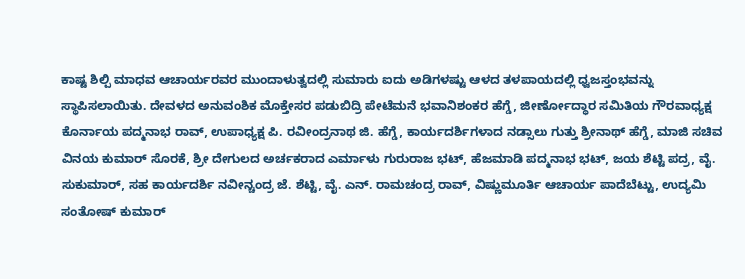ಕಾಷ್ಟ ಶಿಲ್ಪಿ ಮಾಧವ ಆಚಾರ್ಯರವರ ಮುಂದಾಳುತ್ವದಲ್ಲಿ ಸುಮಾರು ಐದು ಅಡಿಗಳಷ್ಟು ಆಳದ ತಳಪಾಯದಲ್ಲಿ ಧ್ವಜಸ್ತಂಭವನ್ನು ಸ್ಥಾಪಿಸಲಾಯಿತು. ದೇವಳದ ಅನುವಂಶಿಕ ಮೊಕ್ತೇಸರ ಪಡುಬಿದ್ರಿ ಪೇಟೆಮನೆ ಭವಾನಿಶಂಕರ ಹೆಗ್ಡೆ, ಜೀರ್ಣೕೊದ್ಧಾರ ಸಮಿತಿಯ ಗೌರವಾಧ್ಯಕ್ಷ ಕೊರ್ನಾಯ ಪದ್ಮನಾಭ ರಾವ್, ಉಪಾಧ್ಯಕ್ಷ ಪಿ. ರವೀಂದ್ರನಾಥ ಜಿ. ಹೆಗ್ಡೆ, ಕಾರ್ಯದರ್ಶಿಗಳಾದ ನಡ್ಸಾಲು ಗುತ್ತು ಶ್ರೀನಾಥ್ ಹೆಗ್ಡೆ, ಮಾಜಿ ಸಚಿವ ವಿನಯ ಕುಮಾರ್ ಸೊರಕೆ, ಶ್ರೀ ದೇಗುಲದ ಅರ್ಚಕರಾದ ಎರ್ಮಾಳು ಗುರುರಾಜ ಭಟ್, ಹೆಜಮಾಡಿ ಪದ್ಮನಾಭ ಭಟ್, ಜಯ ಶೆಟ್ಟಿ ಪದ್ರ, ವೈ. ಸುಕುಮಾರ್, ಸಹ ಕಾರ್ಯದರ್ಶಿ ನವೀನ್ಚಂದ್ರ ಜೆ. ಶೆಟ್ಟಿ, ವೈ. ಎನ್. ರಾಮಚಂದ್ರ ರಾವ್, ವಿಷ್ಣುಮೂರ್ತಿ ಆಚಾರ್ಯ ಪಾದೆಬೆಟ್ಟು, ಉದ್ಯಮಿ ಸಂತೋಷ್ ಕುಮಾರ್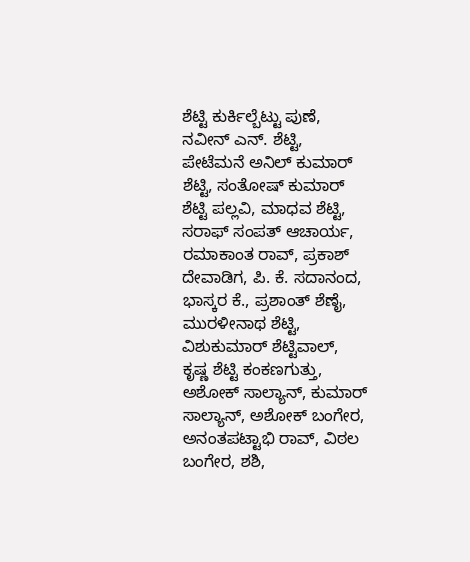ಶೆಟ್ಟಿ ಕುರ್ಕಿಲ್ಬೆಟ್ಟು ಪುಣೆ, ನವೀನ್ ಎನ್. ಶೆಟ್ಟಿ, ಪೇಟೆಮನೆ ಅನಿಲ್ ಕುಮಾರ್ ಶೆಟ್ಟಿ, ಸಂತೋಷ್ ಕುಮಾರ್ ಶೆಟ್ಟಿ ಪಲ್ಲವಿ, ಮಾಧವ ಶೆಟ್ಟಿ, ಸರಾಫ್ ಸಂಪತ್ ಆಚಾರ್ಯ, ರಮಾಕಾಂತ ರಾವ್, ಪ್ರಕಾಶ್ ದೇವಾಡಿಗ, ಪಿ. ಕೆ. ಸದಾನಂದ, ಭಾಸ್ಕರ ಕೆ., ಪ್ರಶಾಂತ್ ಶೆಣೈ, ಮುರಳೀನಾಥ ಶೆಟ್ಟಿ, ವಿಶುಕುಮಾರ್ ಶೆಟ್ಟಿವಾಲ್, ಕೃಷ್ಣ ಶೆಟ್ಟಿ ಕಂಕಣಗುತ್ತು, ಅಶೋಕ್ ಸಾಲ್ಯಾನ್, ಕುಮಾರ್ ಸಾಲ್ಯಾನ್, ಅಶೋಕ್ ಬಂಗೇರ, ಅನಂತಪಟ್ಟಾಭಿ ರಾವ್, ವಿಠಲ ಬಂಗೇರ, ಶಶಿ,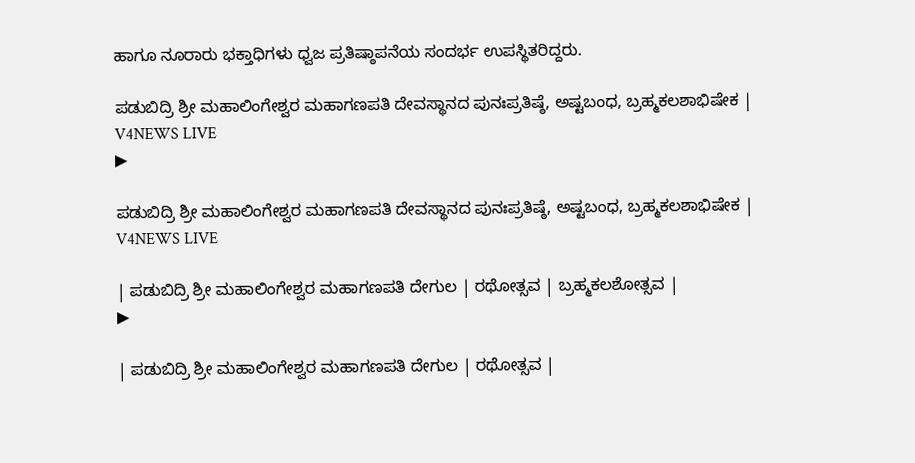ಹಾಗೂ ನೂರಾರು ಭಕ್ತಾಧಿಗಳು ಧ್ವಜ ಪ್ರತಿಷ್ಠಾಪನೆಯ ಸಂದರ್ಭ ಉಪಸ್ಥಿತರಿದ್ದರು.

ಪಡುಬಿದ್ರಿ ಶ್ರೀ ಮಹಾಲಿಂಗೇಶ್ವರ ಮಹಾಗಣಪತಿ ದೇವಸ್ಥಾನದ ಪುನಃಪ್ರತಿಷ್ಠೆ, ಅಷ್ಟಬಂಧ, ಬ್ರಹ್ಮಕಲಶಾಭಿಷೇಕ | V4NEWS LIVE
▶

ಪಡುಬಿದ್ರಿ ಶ್ರೀ ಮಹಾಲಿಂಗೇಶ್ವರ ಮಹಾಗಣಪತಿ ದೇವಸ್ಥಾನದ ಪುನಃಪ್ರತಿಷ್ಠೆ, ಅಷ್ಟಬಂಧ, ಬ್ರಹ್ಮಕಲಶಾಭಿಷೇಕ | V4NEWS LIVE

| ಪಡುಬಿದ್ರಿ ಶ್ರೀ ಮಹಾಲಿಂಗೇಶ್ವರ ಮಹಾಗಣಪತಿ ದೇಗುಲ | ರಥೋತ್ಸವ | ಬ್ರಹ್ಮಕಲಶೋತ್ಸವ |
▶

| ಪಡುಬಿದ್ರಿ ಶ್ರೀ ಮಹಾಲಿಂಗೇಶ್ವರ ಮಹಾಗಣಪತಿ ದೇಗುಲ | ರಥೋತ್ಸವ |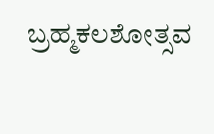ಬ್ರಹ್ಮಕಲಶೋತ್ಸವ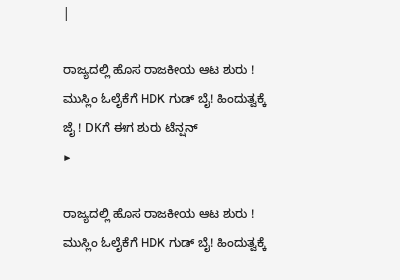|

ರಾಜ್ಯದಲ್ಲಿ ಹೊಸ ರಾಜಕೀಯ ಆಟ ಶುರು ! ಮುಸ್ಲಿಂ ಓಲೈಕೆಗೆ HDK ಗುಡ್ ಬೈ! ಹಿಂದುತ್ವಕ್ಕೆ ಜೈ ! DKಗೆ ಈಗ ಶುರು ಟೆನ್ಷನ್
▶

ರಾಜ್ಯದಲ್ಲಿ ಹೊಸ ರಾಜಕೀಯ ಆಟ ಶುರು ! ಮುಸ್ಲಿಂ ಓಲೈಕೆಗೆ HDK ಗುಡ್ ಬೈ! ಹಿಂದುತ್ವಕ್ಕೆ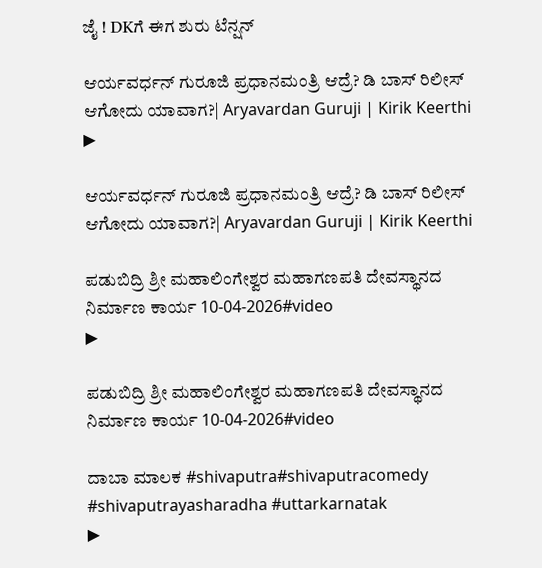ಜೈ ! DKಗೆ ಈಗ ಶುರು ಟೆನ್ಷನ್

ಆರ್ಯವರ್ಧನ್ ಗುರೂಜಿ ಪ್ರಧಾನಮಂತ್ರಿ ಆದ್ರೆ? ಡಿ ಬಾಸ್ ರಿಲೀಸ್ ಆಗೋದು ಯಾವಾಗ?| Aryavardan Guruji | Kirik Keerthi
▶

ಆರ್ಯವರ್ಧನ್ ಗುರೂಜಿ ಪ್ರಧಾನಮಂತ್ರಿ ಆದ್ರೆ? ಡಿ ಬಾಸ್ ರಿಲೀಸ್ ಆಗೋದು ಯಾವಾಗ?| Aryavardan Guruji | Kirik Keerthi

ಪಡುಬಿದ್ರಿ ಶ್ರೀ ಮಹಾಲಿಂಗೇಶ್ವರ ಮಹಾಗಣಪತಿ ದೇವಸ್ಥಾನದ ನಿರ್ಮಾಣ ಕಾರ್ಯ 10-04-2026#video
▶

ಪಡುಬಿದ್ರಿ ಶ್ರೀ ಮಹಾಲಿಂಗೇಶ್ವರ ಮಹಾಗಣಪತಿ ದೇವಸ್ಥಾನದ ನಿರ್ಮಾಣ ಕಾರ್ಯ 10-04-2026#video

ದಾಬಾ ಮಾಲಕ #shivaputra#shivaputracomedy #shivaputrayasharadha #uttarkarnatak
▶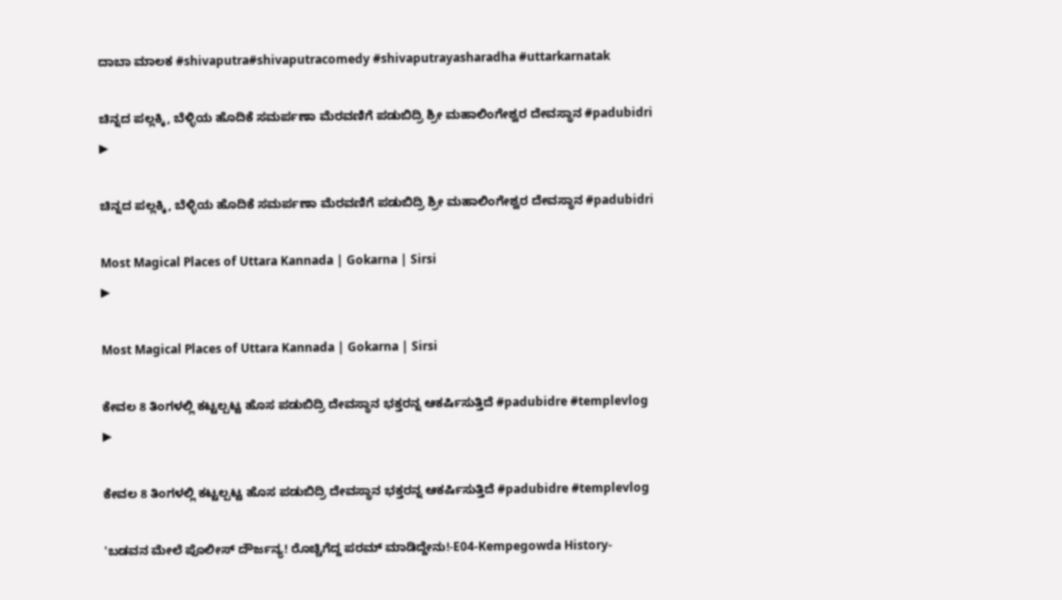ದಾಬಾ ಮಾಲಕ #shivaputra#shivaputracomedy #shivaputrayasharadha #uttarkarnatak

ಚಿನ್ನದ ಪಲ್ಲಕ್ಕಿ, ಬೆಳ್ಳಿಯ ಹೊದಿಕೆ ಸಮರ್ಪಣಾ ಮೆರವಣಿಗೆ ಪಡುಬಿದ್ರಿ ಶ್ರೀ ಮಹಾಲಿಂಗೇಶ್ವರ ದೇವಸ್ಥಾನ #padubidri
▶

ಚಿನ್ನದ ಪಲ್ಲಕ್ಕಿ, ಬೆಳ್ಳಿಯ ಹೊದಿಕೆ ಸಮರ್ಪಣಾ ಮೆರವಣಿಗೆ ಪಡುಬಿದ್ರಿ ಶ್ರೀ ಮಹಾಲಿಂಗೇಶ್ವರ ದೇವಸ್ಥಾನ #padubidri

Most Magical Places of Uttara Kannada | Gokarna | Sirsi
▶

Most Magical Places of Uttara Kannada | Gokarna | Sirsi

ಕೇವಲ 8 ತಿಂಗಳಲ್ಲಿ ಕಟ್ಟಲ್ಪಟ್ಟ ಹೊಸ ಪಡುಬಿದ್ರಿ ದೇವಸ್ಥಾನ ಭಕ್ತರನ್ನ ಆಕರ್ಷಿಸುತ್ತಿದೆ #padubidre #templevlog
▶

ಕೇವಲ 8 ತಿಂಗಳಲ್ಲಿ ಕಟ್ಟಲ್ಪಟ್ಟ ಹೊಸ ಪಡುಬಿದ್ರಿ ದೇವಸ್ಥಾನ ಭಕ್ತರನ್ನ ಆಕರ್ಷಿಸುತ್ತಿದೆ #padubidre #templevlog

'ಬಡವನ ಮೇಲೆ ಪೊಲೀಸ್ ದೌರ್ಜನ್ಯ! ರೊಚ್ಚಿಗೆದ್ದ ಪರಮ್ ಮಾಡಿದ್ದೇನು!-E04-Kempegowda History-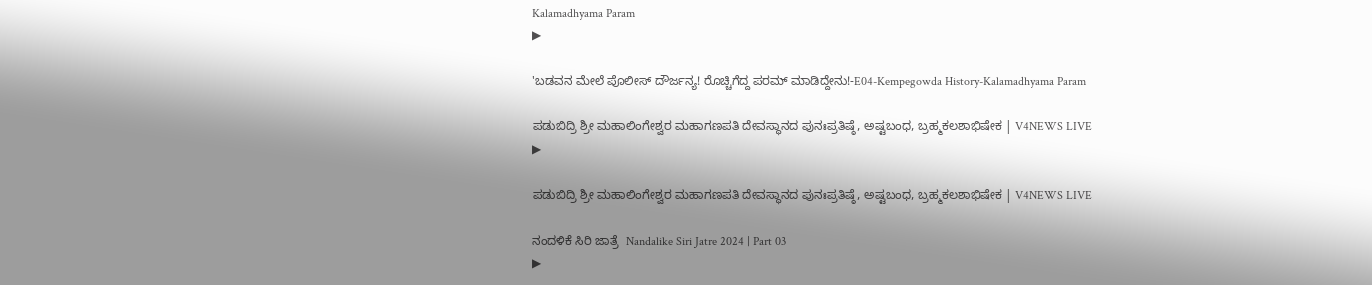Kalamadhyama Param
▶

'ಬಡವನ ಮೇಲೆ ಪೊಲೀಸ್ ದೌರ್ಜನ್ಯ! ರೊಚ್ಚಿಗೆದ್ದ ಪರಮ್ ಮಾಡಿದ್ದೇನು!-E04-Kempegowda History-Kalamadhyama Param

ಪಡುಬಿದ್ರಿ ಶ್ರೀ ಮಹಾಲಿಂಗೇಶ್ವರ ಮಹಾಗಣಪತಿ ದೇವಸ್ಥಾನದ ಪುನಃಪ್ರತಿಷ್ಠೆ, ಅಷ್ಟಬಂಧ, ಬ್ರಹ್ಮಕಲಶಾಭಿಷೇಕ | V4NEWS LIVE
▶

ಪಡುಬಿದ್ರಿ ಶ್ರೀ ಮಹಾಲಿಂಗೇಶ್ವರ ಮಹಾಗಣಪತಿ ದೇವಸ್ಥಾನದ ಪುನಃಪ್ರತಿಷ್ಠೆ, ಅಷ್ಟಬಂಧ, ಬ್ರಹ್ಮಕಲಶಾಭಿಷೇಕ | V4NEWS LIVE

ನಂದಳಿಕೆ ಸಿರಿ ಜಾತ್ರೆ  Nandalike Siri Jatre 2024 | Part 03
▶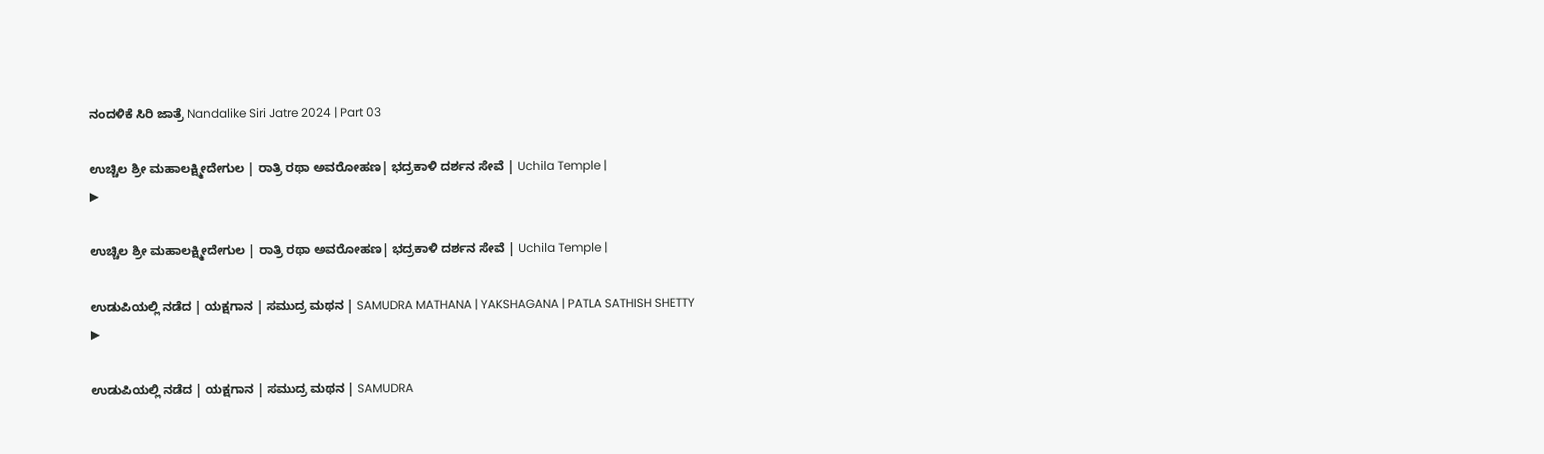ನಂದಳಿಕೆ ಸಿರಿ ಜಾತ್ರೆ Nandalike Siri Jatre 2024 | Part 03

ಉಚ್ಚಿಲ ಶ್ರೀ ಮಹಾಲಕ್ಷ್ಮೀ‌ದೇಗುಲ | ರಾತ್ರಿ ರಥಾ ಅವರೋಹಣ| ಭದ್ರಕಾಳಿ ದರ್ಶನ ಸೇವೆ | Uchila Temple |
▶

ಉಚ್ಚಿಲ ಶ್ರೀ ಮಹಾಲಕ್ಷ್ಮೀ‌ದೇಗುಲ | ರಾತ್ರಿ ರಥಾ ಅವರೋಹಣ| ಭದ್ರಕಾಳಿ ದರ್ಶನ ಸೇವೆ | Uchila Temple |

ಉಡುಪಿಯಲ್ಲಿ ನಡೆದ | ಯಕ್ಷಗಾನ | ಸಮುದ್ರ ಮಥನ | SAMUDRA MATHANA | YAKSHAGANA | PATLA SATHISH SHETTY
▶

ಉಡುಪಿಯಲ್ಲಿ ನಡೆದ | ಯಕ್ಷಗಾನ | ಸಮುದ್ರ ಮಥನ | SAMUDRA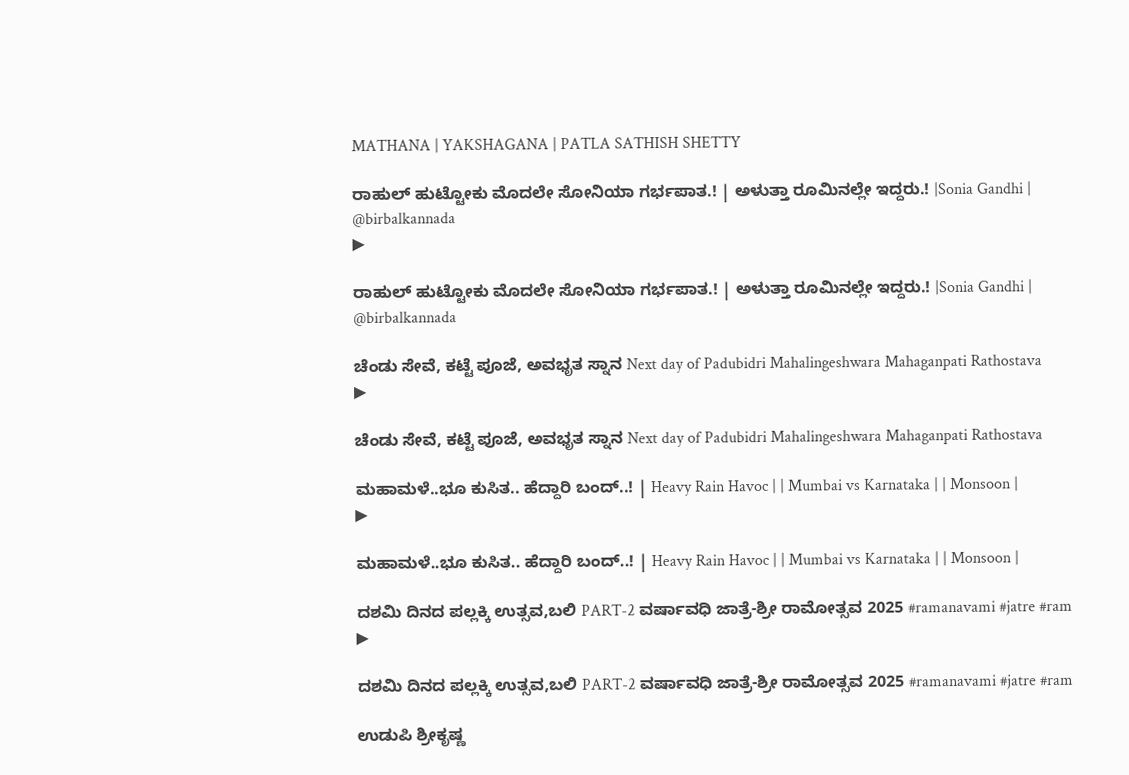MATHANA | YAKSHAGANA | PATLA SATHISH SHETTY

ರಾಹುಲ್‌ ಹುಟ್ಟೋಕು ಮೊದಲೇ ಸೋನಿಯಾ ಗರ್ಭಪಾತ.! | ಅಳುತ್ತಾ ರೂಮಿನಲ್ಲೇ ಇದ್ದರು.! |Sonia Gandhi | @birbalkannada
▶

ರಾಹುಲ್‌ ಹುಟ್ಟೋಕು ಮೊದಲೇ ಸೋನಿಯಾ ಗರ್ಭಪಾತ.! | ಅಳುತ್ತಾ ರೂಮಿನಲ್ಲೇ ಇದ್ದರು.! |Sonia Gandhi | @birbalkannada

ಚೆಂಡು ಸೇವೆ, ಕಟ್ಟೆ ಪೂಜೆ, ಅವಭೃತ ಸ್ನಾನ Next day of Padubidri Mahalingeshwara Mahaganpati Rathostava
▶

ಚೆಂಡು ಸೇವೆ, ಕಟ್ಟೆ ಪೂಜೆ, ಅವಭೃತ ಸ್ನಾನ Next day of Padubidri Mahalingeshwara Mahaganpati Rathostava

ಮಹಾಮಳೆ..ಭೂ ಕುಸಿತ.. ಹೆದ್ದಾರಿ ಬಂದ್..! | Heavy Rain Havoc | | Mumbai vs Karnataka | | Monsoon |
▶

ಮಹಾಮಳೆ..ಭೂ ಕುಸಿತ.. ಹೆದ್ದಾರಿ ಬಂದ್..! | Heavy Rain Havoc | | Mumbai vs Karnataka | | Monsoon |

ದಶಮಿ ದಿನದ ಪಲ್ಲಕ್ಕಿ ಉತ್ಸವ,ಬಲಿ PART-2 ವರ್ಷಾವಧಿ ಜಾತ್ರೆ-ಶ್ರೀ ರಾಮೋತ್ಸವ 2025 #ramanavami #jatre #ram
▶

ದಶಮಿ ದಿನದ ಪಲ್ಲಕ್ಕಿ ಉತ್ಸವ,ಬಲಿ PART-2 ವರ್ಷಾವಧಿ ಜಾತ್ರೆ-ಶ್ರೀ ರಾಮೋತ್ಸವ 2025 #ramanavami #jatre #ram

ಉಡುಪಿ ಶ್ರೀಕೃಷ್ಣ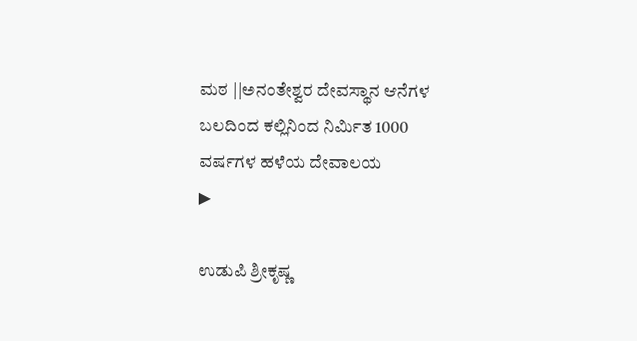ಮಠ ||ಅನಂತೇಶ್ವರ ದೇವಸ್ಥಾನ ಆನೆಗಳ ಬಲದಿಂದ ಕಲ್ಲಿನಿಂದ ನಿರ್ಮಿತ 1000 ವರ್ಷಗಳ ಹಳೆಯ ದೇವಾಲಯ
▶

ಉಡುಪಿ ಶ್ರೀಕೃಷ್ಣ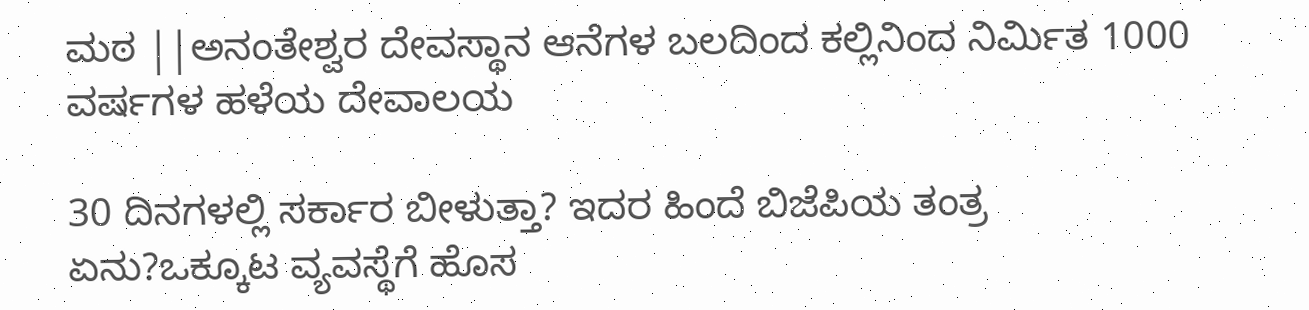ಮಠ ||ಅನಂತೇಶ್ವರ ದೇವಸ್ಥಾನ ಆನೆಗಳ ಬಲದಿಂದ ಕಲ್ಲಿನಿಂದ ನಿರ್ಮಿತ 1000 ವರ್ಷಗಳ ಹಳೆಯ ದೇವಾಲಯ

30 ದಿನಗಳಲ್ಲಿ ಸರ್ಕಾರ ಬೀಳುತ್ತಾ? ಇದರ ಹಿಂದೆ ಬಿಜೆಪಿಯ ತಂತ್ರ ಏನು?ಒಕ್ಕೂಟ ವ್ಯವಸ್ಥೆಗೆ ಹೊಸ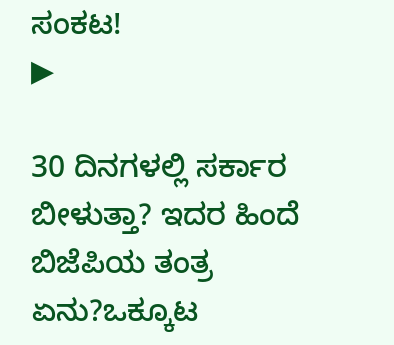ಸಂಕಟ!
▶

30 ದಿನಗಳಲ್ಲಿ ಸರ್ಕಾರ ಬೀಳುತ್ತಾ? ಇದರ ಹಿಂದೆ ಬಿಜೆಪಿಯ ತಂತ್ರ ಏನು?ಒಕ್ಕೂಟ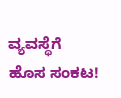ವ್ಯವಸ್ಥೆಗೆ ಹೊಸ ಸಂಕಟ!